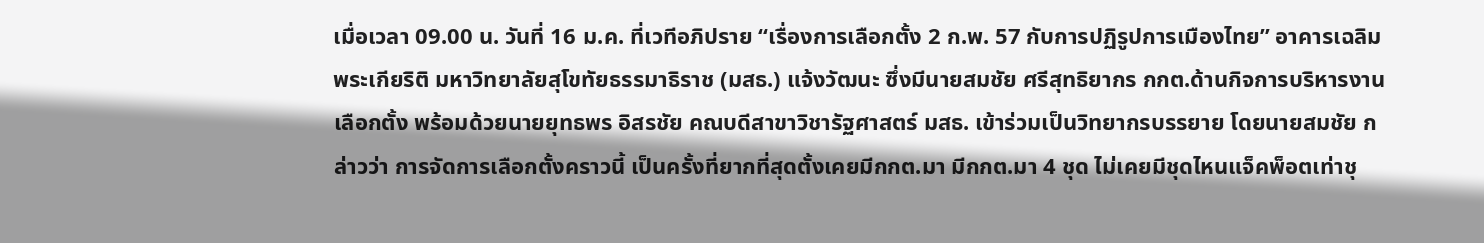เมื่อเวลา 09.00 น. วันที่ 16 ม.ค. ที่เวทีอภิปราย “เรื่องการเลือกตั้ง 2 ก.พ. 57 กับการปฏิรูปการเมืองไทย” อาคารเฉลิมพระเกียริติ มหาวิทยาลัยสุโขทัยธรรมาธิราช (มสธ.) แจ้งวัฒนะ ซึ่งมีนายสมชัย ศรีสุทธิยากร กกต.ด้านกิจการบริหารงานเลือกตั้ง พร้อมด้วยนายยุทธพร อิสรชัย คณบดีสาขาวิชารัฐศาสตร์ มสธ. เข้าร่วมเป็นวิทยากรบรรยาย โดยนายสมชัย กล่าวว่า การจัดการเลือกตั้งคราวนี้ เป็นครั้งที่ยากที่สุดตั้งเคยมีกกต.มา มีกกต.มา 4 ชุด ไม่เคยมีชุดไหนแจ็คพ็อตเท่าชุ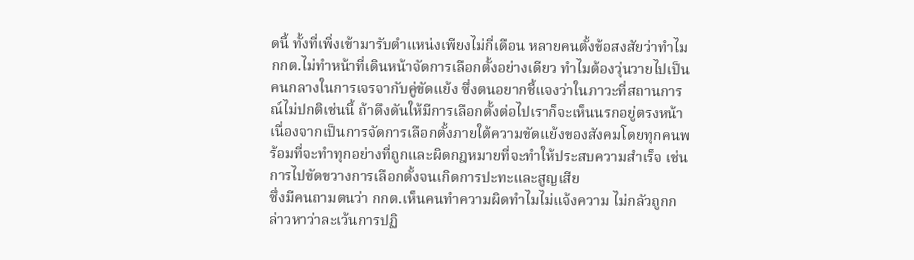ดนี้ ทั้งที่เพิ่งเข้ามารับตำแหน่งเพียงไม่กี่เดือน หลายคนตั้งข้อสงสัยว่าทำไม กกต.ไม่ทำหน้าที่เดินหน้าจัดการเลือกตั้งอย่างเดียว ทำไมต้องวุ่นวายไปเป็นคนกลางในการเจรจากับคู่ขัดแย้ง ซึ่งตนอยากชี้แจงว่าในภาวะที่สถานการณ์ไม่ปกติเช่นนี้ ถ้าดึงดันให้มีการเลือกตั้งต่อไปเราก็จะเห็นนรกอยู่ตรงหน้า เนื่องจากเป็นการจัดการเลือกตั้งภายใต้ความขัดแย้งของสังคมโดยทุกคนพร้อมที่จะทำทุกอย่างที่ถูกและผิดกฎหมายที่จะทำให้ประสบความสำเร็จ เช่นการไปขัดขวางการเลือกตั้งจนเกิดการปะทะและสูญเสีย
ซึ่งมีคนถามตนว่า กกต.เห็นคนทำความผิดทำไมไม่แจ้งความ ไม่กลัวถูกกล่าวหาว่าละเว้นการปฏิ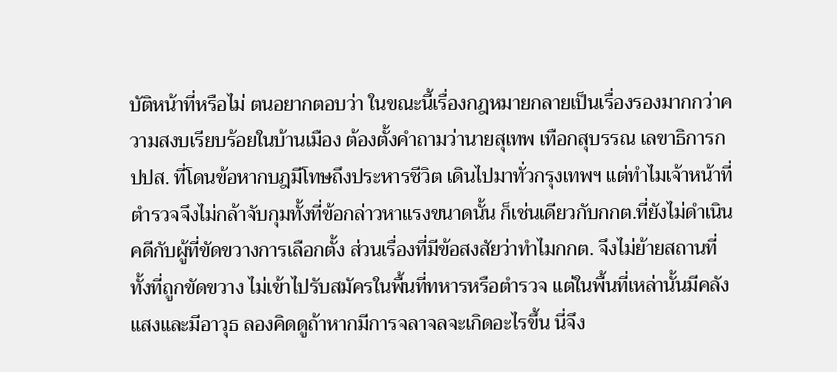บัติหน้าที่หรือไม่ ตนอยากตอบว่า ในขณะนี้เรื่องกฎหมายกลายเป็นเรื่องรองมากกว่าความสงบเรียบร้อยในบ้านเมือง ต้องตั้งคำถามว่านายสุเทพ เทือกสุบรรณ เลขาธิการกปปส. ที่โดนข้อหากบฎมีโทษถึงประหารชีวิต เดินไปมาทั่วกรุงเทพฯ แต่ทำไมเจ้าหน้าที่ตำรวจจึงไม่กล้าจับกุมทั้งที่ข้อกล่าวหาแรงขนาดนั้น ก็เช่นเดียวกับกกต.ที่ยังไม่ดำเนินคดีกับผู้ที่ขัดขวางการเลือกตั้ง ส่วนเรื่องที่มีข้อสงสัยว่าทำไมกกต. จึงไม่ย้ายสถานที่ทั้งที่ถูกขัดขวาง ไม่เข้าไปรับสมัครในพื้นที่ทหารหรือตำรวจ แต่ในพื้นที่เหล่านั้นมีคลังแสงและมีอาวุธ ลองคิดดูถ้าหากมีการจลาจลจะเกิดอะไรขึ้น นี่จึง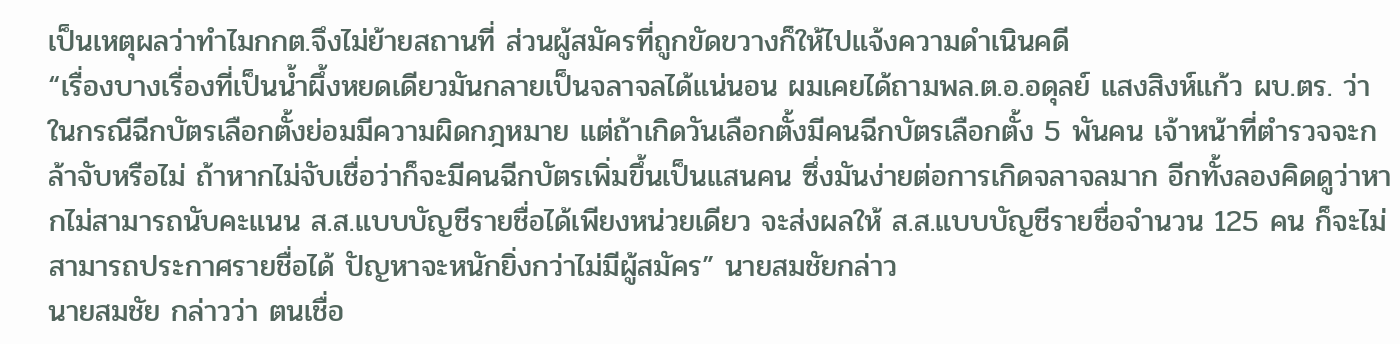เป็นเหตุผลว่าทำไมกกต.จึงไม่ย้ายสถานที่ ส่วนผู้สมัครที่ถูกขัดขวางก็ให้ไปแจ้งความดำเนินคดี
“เรื่องบางเรื่องที่เป็นน้ำผึ้งหยดเดียวมันกลายเป็นจลาจลได้แน่นอน ผมเคยได้ถามพล.ต.อ.อดุลย์ แสงสิงห์แก้ว ผบ.ตร. ว่า ในกรณีฉีกบัตรเลือกตั้งย่อมมีความผิดกฎหมาย แต่ถ้าเกิดวันเลือกตั้งมีคนฉีกบัตรเลือกตั้ง 5 พันคน เจ้าหน้าที่ตำรวจจะกล้าจับหรือไม่ ถ้าหากไม่จับเชื่อว่าก็จะมีคนฉีกบัตรเพิ่มขึ้นเป็นแสนคน ซึ่งมันง่ายต่อการเกิดจลาจลมาก อีกทั้งลองคิดดูว่าหากไม่สามารถนับคะแนน ส.ส.แบบบัญชีรายชื่อได้เพียงหน่วยเดียว จะส่งผลให้ ส.ส.แบบบัญชีรายชื่อจำนวน 125 คน ก็จะไม่สามารถประกาศรายชื่อได้ ปัญหาจะหนักยิ่งกว่าไม่มีผู้สมัคร” นายสมชัยกล่าว
นายสมชัย กล่าวว่า ตนเชื่อ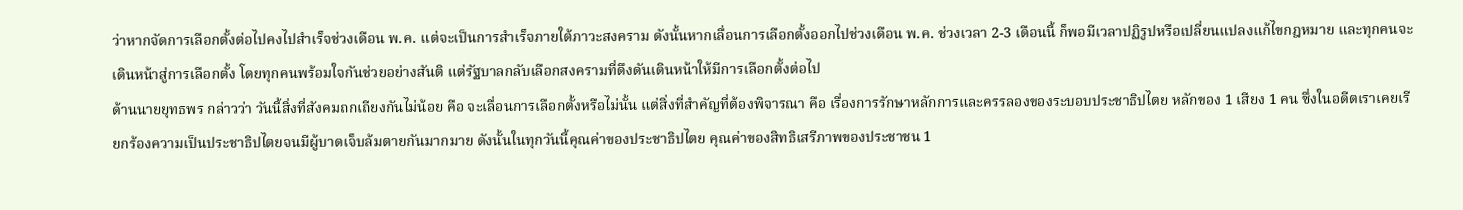ว่าหากจัดการเลือกตั้งต่อไปคงไปสำเร็จช่วงเดือน พ.ค. แต่จะเป็นการสำเร็จภายใต้ภาวะสงคราม ดังนั้นหากเลื่อนการเลือกตั้งออกไปช่วงเดือน พ.ค. ช่วงเวลา 2-3 เดือนนี้ ก็พอมีเวลาปฏิรูปหรือเปลี่ยนแปลงแก้ไขกฎหมาย และทุกคนจะเดินหน้าสู่การเลือกตั้ง โดยทุกคนพร้อมใจกันช่วยอย่างสันติ แต่รัฐบาลกลับเลือกสงครามที่ดึงดันเดินหน้าให้มีการเลือกตั้งต่อไป
ด้านนายยุทธพร กล่าวว่า วันนี้สิ่งที่สังคมถกเถียงกันไม่น้อย คือ จะเลื่อนการเลือกตั้งหรือไม่นั้น แต่สิ่งที่สำคัญที่ต้องพิจารณา คือ เรื่องการรักษาหลักการและครรลองของระบอบประชาธิปไตย หลักของ 1 เสียง 1 คน ซึ่งในอดีตเราเคยเรียกร้องความเป็นประชาธิปไตยจนมีผู้บาดเจ็บล้มตายกันมากมาย ดังนั้นในทุกวันนี้คุณค่าของประชาธิปไตย คุณค่าของสิทธิเสรีภาพของประชาชน 1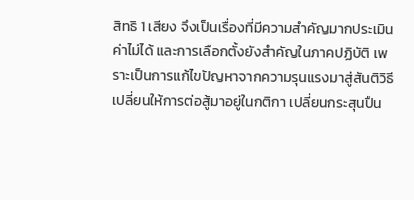สิทธิ 1 เสียง จึงเป็นเรื่องที่มีความสำคัญมากประเมินค่าไม่ได้ และการเลือกตั้งยังสำคัญในภาคปฏิบัติ เพราะเป็นการแก้ไขปัญหาจากความรุนแรงมาสู่สันติวิธี เปลี่ยนให้การต่อสู้มาอยู่ในกติกา เปลี่ยนกระสุนปืน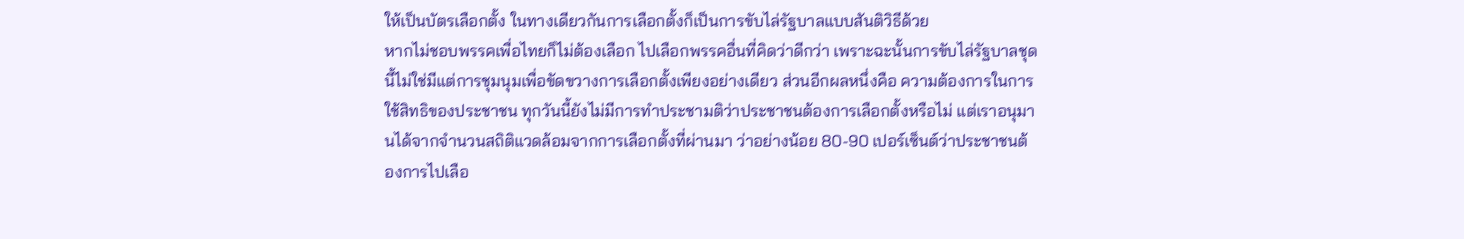ให้เป็นบัตรเลือกตั้ง ในทางเดียวกันการเลือกตั้งก็เป็นการขับไล่รัฐบาลแบบสันติวิธีด้วย
หากไม่ชอบพรรคเพื่อไทยก็ไม่ต้องเลือก ไปเลือกพรรคอื่นที่คิดว่าดีกว่า เพราะฉะนั้นการขับไล่รัฐบาลชุดนี้ไม่ใช่มีแต่การชุมนุมเพื่อขัดขวางการเลือกตั้งเพียงอย่างเดียว ส่วนอีกผลหนึ่งคือ ความต้องการในการใช้สิทธิของประชาชน ทุกวันนี้ยังไม่มีการทำประชามติว่าประชาชนต้องการเลือกตั้งหรือไม่ แต่เราอนุมานได้จากจำนวนสถิติแวดล้อมจากการเลือกตั้งที่ผ่านมา ว่าอย่างน้อย 80-90 เปอร์เซ็นต์ว่าประชาชนต้องการไปเลือ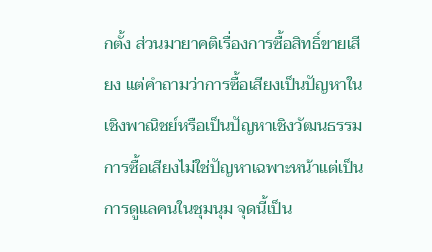กตั้ง ส่วนมายาคติเรื่องการซื้อสิทธิ์ขายเสียง แต่คำถามว่าการซื้อเสียงเป็นปัญหาในเชิงพาณิชย์หรือเป็นปัญหาเชิงวัฒนธรรม การซื้อเสียงไม่ใช่ปัญหาเฉพาะหน้าแต่เป็นการดูแลคนในชุมนุม จุดนี้เป็น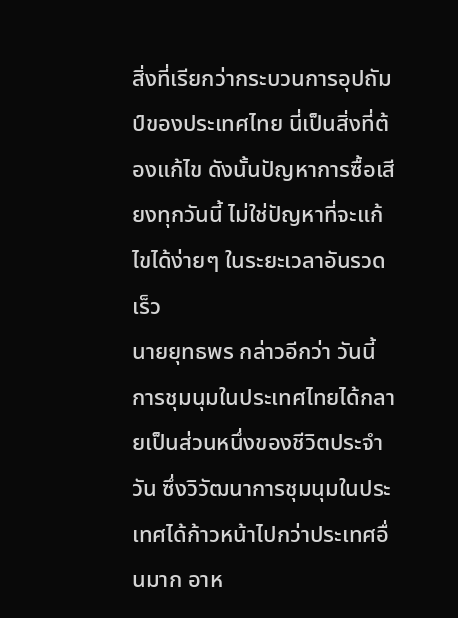สิ่งที่เรียกว่ากระบวนการอุปถัมป์ของประเทศไทย นี่เป็นสิ่งที่ต้องแก้ไข ดังนั้นปัญหาการซื้อเสียงทุกวันนี้ ไม่ใช่ปัญหาที่จะแก้ไขได้ง่ายๆ ในระยะเวลาอันรวดเร็ว
นายยุทธพร กล่าวอีกว่า วันนี้การชุมนุมในประเทศไทยได้กลายเป็นส่วนหนึ่งของชีวิตประจำวัน ซึ่งวิวัฒนาการชุมนุมในประเทศได้ก้าวหน้าไปกว่าประเทศอื่นมาก อาห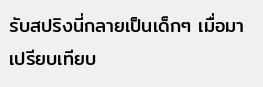รับสปริงนี่กลายเป็นเด็กๆ เมื่อมาเปรียบเทียบ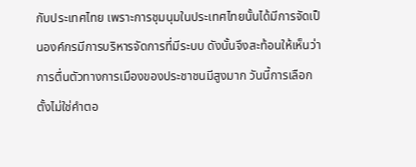กับประเทศไทย เพราะการชุมนุมในประเทศไทยนั้นได้มีการจัดเป็นองค์กรมีการบริหารจัดการที่มีระบบ ดังนั้นจึงสะท้อนให้เห็นว่าการตื่นตัวทางการเมืองของประชาชนมีสูงมาก วันนี้การเลือกตั้งไม่ใช่คำตอ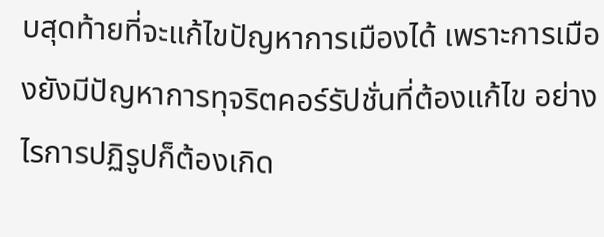บสุดท้ายที่จะแก้ไขปัญหาการเมืองได้ เพราะการเมืองยังมีปัญหาการทุจริตคอร์รัปชั่นที่ต้องแก้ไข อย่างไรการปฏิรูปก็ต้องเกิด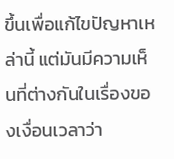ขึ้นเพื่อแก้ไขปัญหาเหล่านี้ แต่มันมีความเห็นที่ต่างกันในเรื่องของเงื่อนเวลาว่า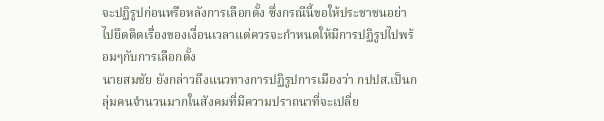จะปฏิรูปก่อนหรือหลังการเลือกตั้ง ซึ่งกรณีนี้ขอให้ประชาชนอย่าไปยึดติดเรื่องของเงื่อนเวลาแต่ควรจะกำหนดให้มีการปฏิรูปไปพร้อมๆกับการเลือกตั้ง
นายสมชัย ยังกล่าวถึงแนวทางการปฏิรูปการเมืองว่า กปปส.เป็นกลุ่มคนจำนวนมากในสังคมที่มีความปราถนาที่จะเปลี่ย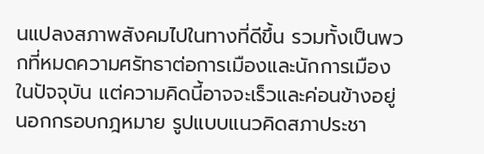นแปลงสภาพสังคมไปในทางที่ดีขึ้น รวมทั้งเป็นพวกที่หมดความศรัทธาต่อการเมืองและนักการเมืองในปัจจุบัน แต่ความคิดนี้อาจจะเร็วและค่อนข้างอยู่นอกกรอบกฎหมาย รูปแบบแนวคิดสภาประชา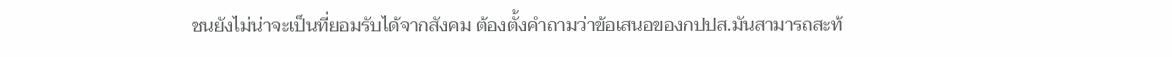ชนยังไม่น่าจะเป็นที่ยอมรับได้จากสังคม ต้องตั้งคำถามว่าข้อเสนอของกปปส.มันสามารถสะท้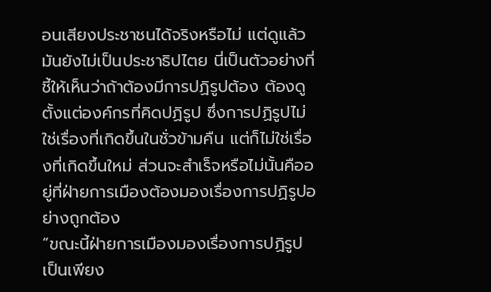อนเสียงประชาชนได้จริงหรือไม่ แต่ดูแล้วมันยังไม่เป็นประชาธิปไตย นี่เป็นตัวอย่างที่ชี้ให้เห็นว่าถ้าต้องมีการปฏิรูปต้อง ต้องดูตั้งแต่องค์กรที่คิดปฏิรูป ซึ่งการปฏิรูปไม่ใช่เรื่องที่เกิดขึ้นในชั่วข้ามคืน แต่ก็ไม่ใช่เรื่องที่เกิดขึ้นใหม่ ส่วนจะสำเร็จหรือไม่นั้นคืออยู่ที่ฝ่ายการเมืองต้องมองเรื่องการปฏิรูปอย่างถูกต้อง
“ขณะนี้ฝ่ายการเมืองมองเรื่องการปฏิรูปเป็นเพียง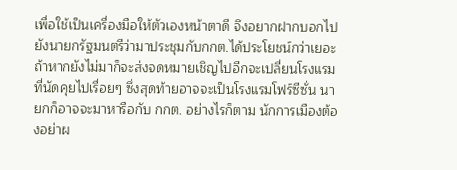เพื่อใช้เป็นเครื่องมือให้ตัวเองหน้าตาดี จึงอยากฝากบอกไปยังนายกรัฐมนตรีว่ามาประชุมกับกกต.ได้ประโยชน์กว่าเยอะ ถ้าหากยังไม่มาก็จะส่งจดหมายเชิญไปอีกจะเปลี่ยนโรงแรมที่นัดคุยไปเรื่อยๆ ซึ่งสุดท้ายอาจจะเป็นโรงแรมโฟร์ซีซั่น นายกก็อาจจะมาหารือกับ กกต. อย่างไรก็ตาม นักการเมืองต้องอย่าผ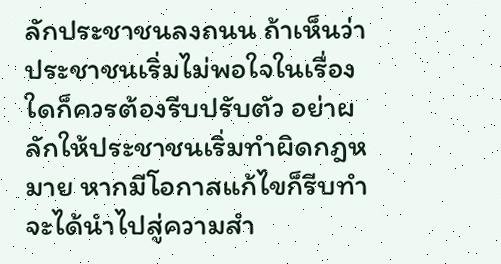ลักประชาชนลงถนน ถ้าเห็นว่าประชาชนเริ่มไม่พอใจในเรื่องใดก็ควรต้องรีบปรับตัว อย่าผลักให้ประชาชนเริ่มทำผิดกฎหมาย หากมีโอกาสแก้ไขก็รีบทำจะได้นำไปสู่ความสำ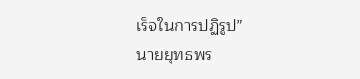เร็จในการปฏิรูป”
นายยุทธพร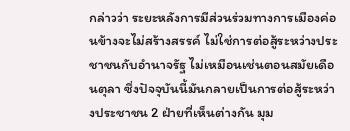กล่าวว่า ระยะหลังการมีส่วนร่วมทางการเมืองค่อนข้างจะไม่สร้างสรรค์ ไม่ใช่การต่อสู้ระหว่างประชาชนกับอำนาจรัฐ ไม่เหมือนเช่นตอนสมัยเดือนตุลา ซึ่งปัจจุบันนี้มันกลายเป็นการต่อสู้ระหว่างประชาชน 2 ฝ่ายที่เห็นต่างกัน มุม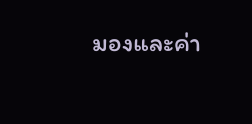มองและค่า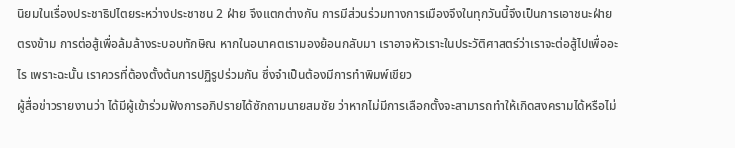นิยมในเรื่องประชาธิปไตยระหว่างประชาชน 2 ฝ่าย จึงแตกต่างกัน การมีส่วนร่วมทางการเมืองจึงในทุกวันนี้จึงเป็นการเอาชนะฝ่ายตรงข้าม การต่อสู้เพื่อล้มล้างระบอบทักษิณ หากในอนาคตเรามองย้อนกลับมา เราอาจหัวเราะในประวัติศาสตร์ว่าเราจะต่อสู้ไปเพื่ออะไร เพราะฉะนั้น เราควรที่ต้องตั้งต้นการปฏิรูปร่วมกัน ซึ่งจำเป็นต้องมีการทำพิมพ์เขียว
ผู้สื่อข่าวรายงานว่า ได้มีผู้เข้าร่วมฟังการอภิปรายได้ซักถามนายสมชัย ว่าหากไม่มีการเลือกตั้งจะสามารถทำให้เกิดสงครามได้หรือไม่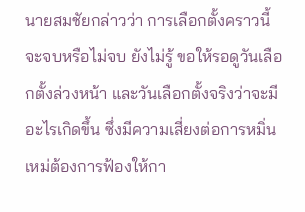นายสมชัยกล่าวว่า การเลือกตั้งคราวนี้จะจบหรือไม่จบ ยังไม่รู้ ขอให้รอดูวันเลือกตั้งล่วงหน้า และวันเลือกตั้งจริงว่าจะมีอะไรเกิดขึ้น ซึ่งมีความเสี่ยงต่อการหมิ่นเหม่ต้องการฟ้องให้กา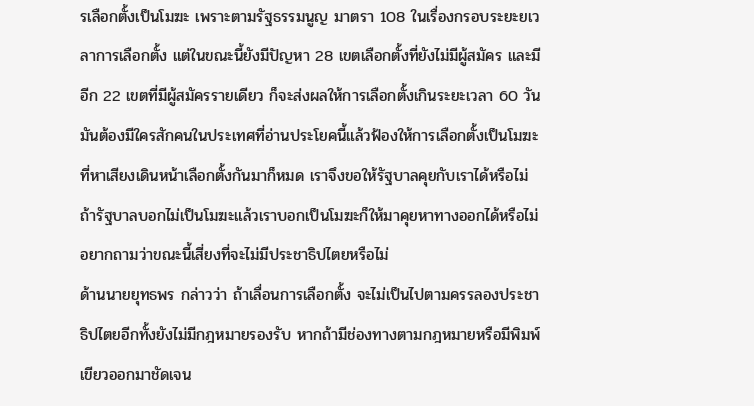รเลือกตั้งเป็นโมฆะ เพราะตามรัฐธรรมนูญ มาตรา 108 ในเรื่องกรอบระยะยเวลาการเลือกตั้ง แต่ในขณะนี้ยังมีปัญหา 28 เขตเลือกตั้งที่ยังไม่มีผู้สมัคร และมีอีก 22 เขตที่มีผู้สมัครรายเดียว ก็จะส่งผลให้การเลือกตั้งเกินระยะเวลา 60 วัน มันต้องมีใครสักคนในประเทศที่อ่านประโยคนี้แล้วฟ้องให้การเลือกตั้งเป็นโมฆะที่หาเสียงเดินหน้าเลือกตั้งกันมาก็หมด เราจึงขอให้รัฐบาลคุยกับเราได้หรือไม่ ถ้ารัฐบาลบอกไม่เป็นโมฆะแล้วเราบอกเป็นโมฆะก็ให้มาคุยหาทางออกได้หรือไม่ อยากถามว่าขณะนี้เสี่ยงที่จะไม่มีประชาธิปไตยหรือไม่
ด้านนายยุทธพร กล่าวว่า ถ้าเลื่อนการเลือกตั้ง จะไม่เป็นไปตามครรลองประชาธิปไตยอีกทั้งยังไม่มีกฎหมายรองรับ หากถ้ามีช่องทางตามกฎหมายหรือมีพิมพ์เขียวออกมาชัดเจน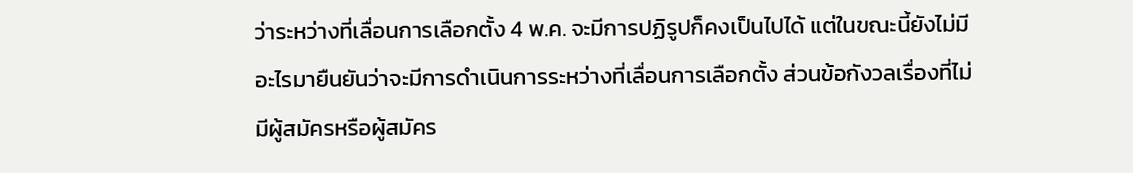ว่าระหว่างที่เลื่อนการเลือกตั้ง 4 พ.ค. จะมีการปฏิรูปก็คงเป็นไปได้ แต่ในขณะนี้ยังไม่มีอะไรมายืนยันว่าจะมีการดำเนินการระหว่างที่เลื่อนการเลือกตั้ง ส่วนข้อกังวลเรื่องที่ไม่มีผู้สมัครหรือผู้สมัคร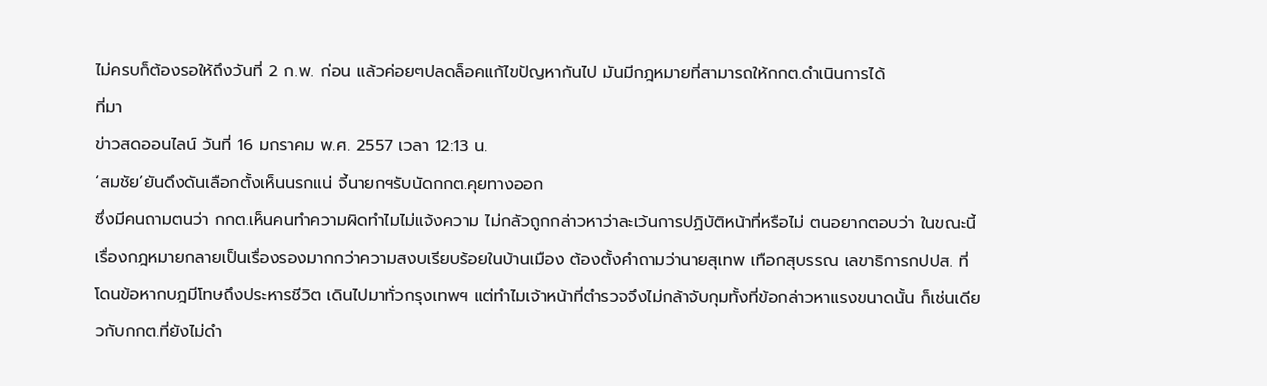ไม่ครบก็ต้องรอให้ถึงวันที่ 2 ก.พ. ก่อน แล้วค่อยๆปลดล็อคแก้ไขปัญหากันไป มันมีกฎหมายที่สามารถให้กกต.ดำเนินการได้
ที่มา
ข่าวสดออนไลน์ วันที่ 16 มกราคม พ.ศ. 2557 เวลา 12:13 น.
‘สมชัย’ยันดึงดันเลือกตั้งเห็นนรกแน่ จี้นายกฯรับนัดกกต.คุยทางออก
ซึ่งมีคนถามตนว่า กกต.เห็นคนทำความผิดทำไมไม่แจ้งความ ไม่กลัวถูกกล่าวหาว่าละเว้นการปฏิบัติหน้าที่หรือไม่ ตนอยากตอบว่า ในขณะนี้เรื่องกฎหมายกลายเป็นเรื่องรองมากกว่าความสงบเรียบร้อยในบ้านเมือง ต้องตั้งคำถามว่านายสุเทพ เทือกสุบรรณ เลขาธิการกปปส. ที่โดนข้อหากบฎมีโทษถึงประหารชีวิต เดินไปมาทั่วกรุงเทพฯ แต่ทำไมเจ้าหน้าที่ตำรวจจึงไม่กล้าจับกุมทั้งที่ข้อกล่าวหาแรงขนาดนั้น ก็เช่นเดียวกับกกต.ที่ยังไม่ดำ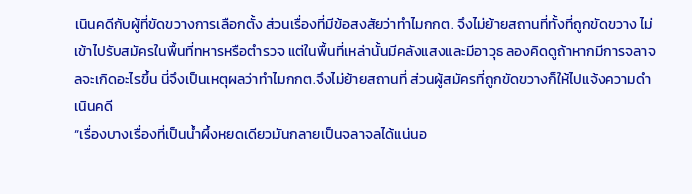เนินคดีกับผู้ที่ขัดขวางการเลือกตั้ง ส่วนเรื่องที่มีข้อสงสัยว่าทำไมกกต. จึงไม่ย้ายสถานที่ทั้งที่ถูกขัดขวาง ไม่เข้าไปรับสมัครในพื้นที่ทหารหรือตำรวจ แต่ในพื้นที่เหล่านั้นมีคลังแสงและมีอาวุธ ลองคิดดูถ้าหากมีการจลาจลจะเกิดอะไรขึ้น นี่จึงเป็นเหตุผลว่าทำไมกกต.จึงไม่ย้ายสถานที่ ส่วนผู้สมัครที่ถูกขัดขวางก็ให้ไปแจ้งความดำเนินคดี
“เรื่องบางเรื่องที่เป็นน้ำผึ้งหยดเดียวมันกลายเป็นจลาจลได้แน่นอ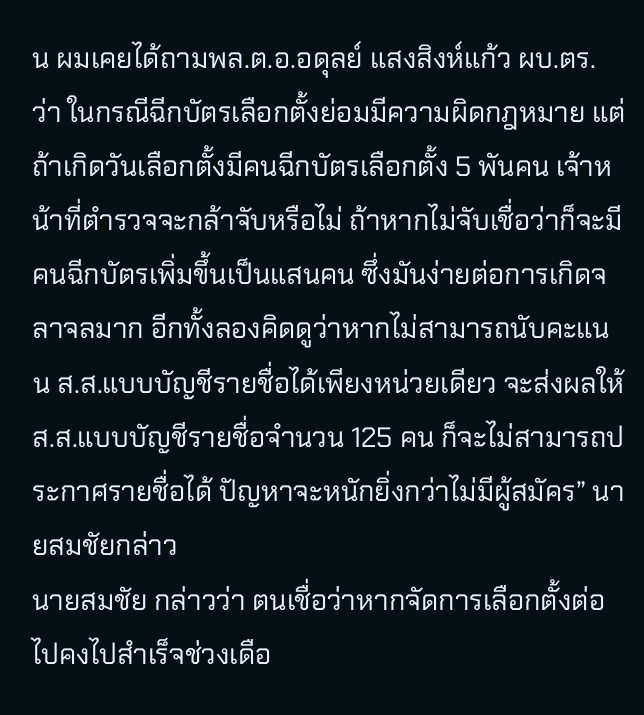น ผมเคยได้ถามพล.ต.อ.อดุลย์ แสงสิงห์แก้ว ผบ.ตร. ว่า ในกรณีฉีกบัตรเลือกตั้งย่อมมีความผิดกฎหมาย แต่ถ้าเกิดวันเลือกตั้งมีคนฉีกบัตรเลือกตั้ง 5 พันคน เจ้าหน้าที่ตำรวจจะกล้าจับหรือไม่ ถ้าหากไม่จับเชื่อว่าก็จะมีคนฉีกบัตรเพิ่มขึ้นเป็นแสนคน ซึ่งมันง่ายต่อการเกิดจลาจลมาก อีกทั้งลองคิดดูว่าหากไม่สามารถนับคะแนน ส.ส.แบบบัญชีรายชื่อได้เพียงหน่วยเดียว จะส่งผลให้ ส.ส.แบบบัญชีรายชื่อจำนวน 125 คน ก็จะไม่สามารถประกาศรายชื่อได้ ปัญหาจะหนักยิ่งกว่าไม่มีผู้สมัคร” นายสมชัยกล่าว
นายสมชัย กล่าวว่า ตนเชื่อว่าหากจัดการเลือกตั้งต่อไปคงไปสำเร็จช่วงเดือ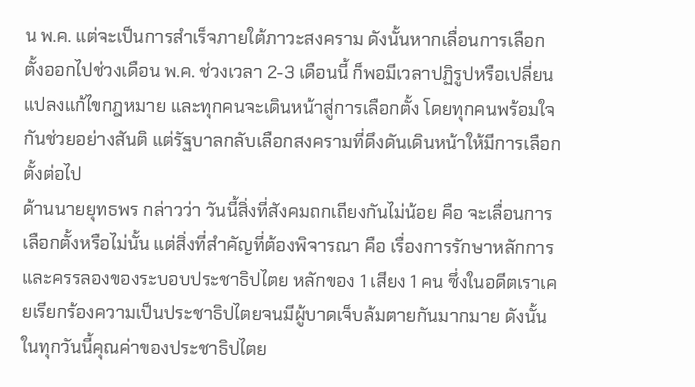น พ.ค. แต่จะเป็นการสำเร็จภายใต้ภาวะสงคราม ดังนั้นหากเลื่อนการเลือกตั้งออกไปช่วงเดือน พ.ค. ช่วงเวลา 2-3 เดือนนี้ ก็พอมีเวลาปฏิรูปหรือเปลี่ยนแปลงแก้ไขกฎหมาย และทุกคนจะเดินหน้าสู่การเลือกตั้ง โดยทุกคนพร้อมใจกันช่วยอย่างสันติ แต่รัฐบาลกลับเลือกสงครามที่ดึงดันเดินหน้าให้มีการเลือกตั้งต่อไป
ด้านนายยุทธพร กล่าวว่า วันนี้สิ่งที่สังคมถกเถียงกันไม่น้อย คือ จะเลื่อนการเลือกตั้งหรือไม่นั้น แต่สิ่งที่สำคัญที่ต้องพิจารณา คือ เรื่องการรักษาหลักการและครรลองของระบอบประชาธิปไตย หลักของ 1 เสียง 1 คน ซึ่งในอดีตเราเคยเรียกร้องความเป็นประชาธิปไตยจนมีผู้บาดเจ็บล้มตายกันมากมาย ดังนั้นในทุกวันนี้คุณค่าของประชาธิปไตย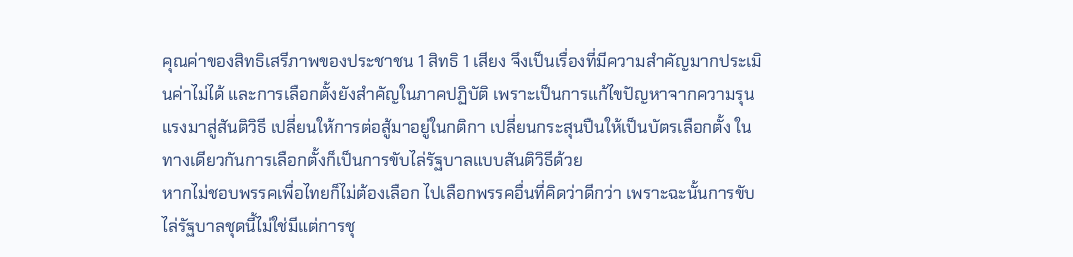คุณค่าของสิทธิเสรีภาพของประชาชน 1 สิทธิ 1 เสียง จึงเป็นเรื่องที่มีความสำคัญมากประเมินค่าไม่ได้ และการเลือกตั้งยังสำคัญในภาคปฏิบัติ เพราะเป็นการแก้ไขปัญหาจากความรุนแรงมาสู่สันติวิธี เปลี่ยนให้การต่อสู้มาอยู่ในกติกา เปลี่ยนกระสุนปืนให้เป็นบัตรเลือกตั้ง ในทางเดียวกันการเลือกตั้งก็เป็นการขับไล่รัฐบาลแบบสันติวิธีด้วย
หากไม่ชอบพรรคเพื่อไทยก็ไม่ต้องเลือก ไปเลือกพรรคอื่นที่คิดว่าดีกว่า เพราะฉะนั้นการขับไล่รัฐบาลชุดนี้ไม่ใช่มีแต่การชุ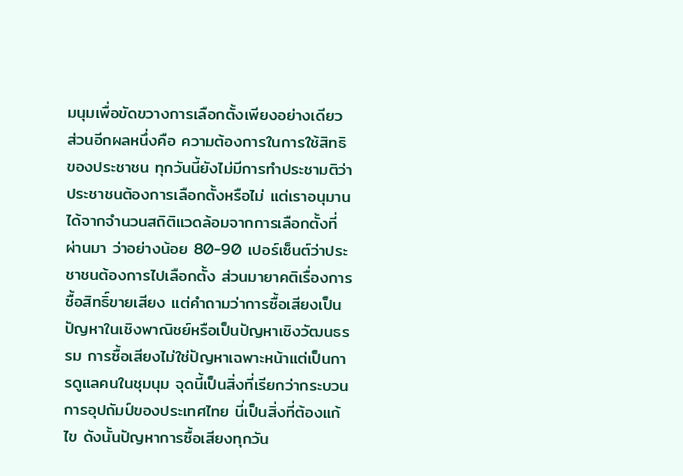มนุมเพื่อขัดขวางการเลือกตั้งเพียงอย่างเดียว ส่วนอีกผลหนึ่งคือ ความต้องการในการใช้สิทธิของประชาชน ทุกวันนี้ยังไม่มีการทำประชามติว่าประชาชนต้องการเลือกตั้งหรือไม่ แต่เราอนุมานได้จากจำนวนสถิติแวดล้อมจากการเลือกตั้งที่ผ่านมา ว่าอย่างน้อย 80-90 เปอร์เซ็นต์ว่าประชาชนต้องการไปเลือกตั้ง ส่วนมายาคติเรื่องการซื้อสิทธิ์ขายเสียง แต่คำถามว่าการซื้อเสียงเป็นปัญหาในเชิงพาณิชย์หรือเป็นปัญหาเชิงวัฒนธรรม การซื้อเสียงไม่ใช่ปัญหาเฉพาะหน้าแต่เป็นการดูแลคนในชุมนุม จุดนี้เป็นสิ่งที่เรียกว่ากระบวนการอุปถัมป์ของประเทศไทย นี่เป็นสิ่งที่ต้องแก้ไข ดังนั้นปัญหาการซื้อเสียงทุกวัน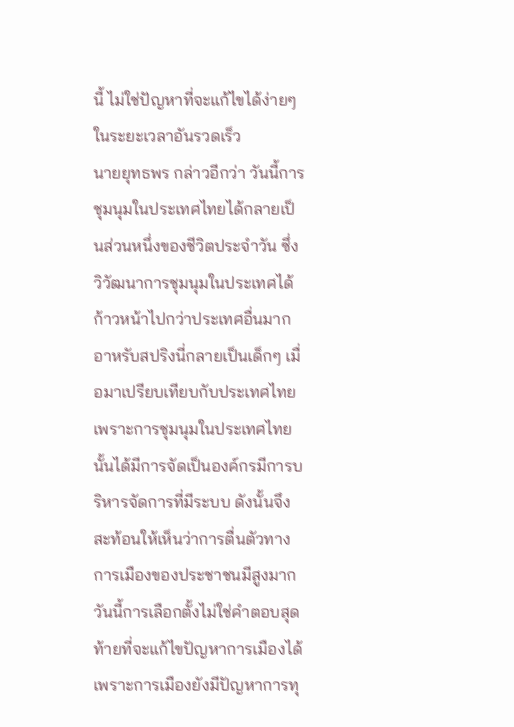นี้ ไม่ใช่ปัญหาที่จะแก้ไขได้ง่ายๆ ในระยะเวลาอันรวดเร็ว
นายยุทธพร กล่าวอีกว่า วันนี้การชุมนุมในประเทศไทยได้กลายเป็นส่วนหนึ่งของชีวิตประจำวัน ซึ่งวิวัฒนาการชุมนุมในประเทศได้ก้าวหน้าไปกว่าประเทศอื่นมาก อาหรับสปริงนี่กลายเป็นเด็กๆ เมื่อมาเปรียบเทียบกับประเทศไทย เพราะการชุมนุมในประเทศไทยนั้นได้มีการจัดเป็นองค์กรมีการบริหารจัดการที่มีระบบ ดังนั้นจึงสะท้อนให้เห็นว่าการตื่นตัวทางการเมืองของประชาชนมีสูงมาก วันนี้การเลือกตั้งไม่ใช่คำตอบสุดท้ายที่จะแก้ไขปัญหาการเมืองได้ เพราะการเมืองยังมีปัญหาการทุ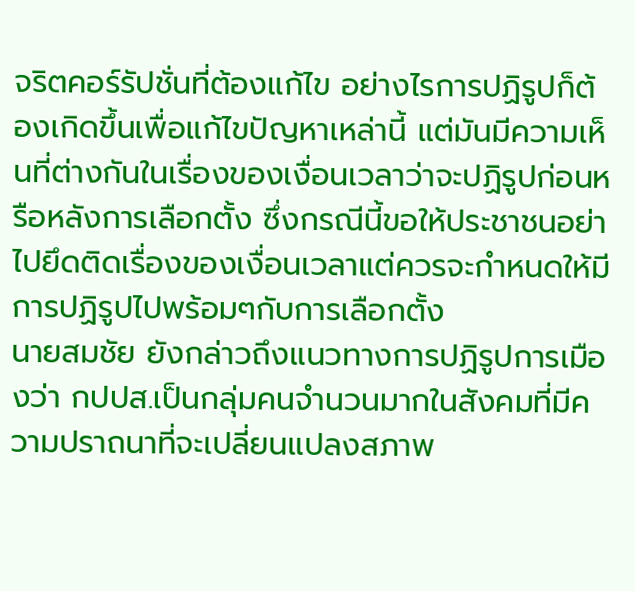จริตคอร์รัปชั่นที่ต้องแก้ไข อย่างไรการปฏิรูปก็ต้องเกิดขึ้นเพื่อแก้ไขปัญหาเหล่านี้ แต่มันมีความเห็นที่ต่างกันในเรื่องของเงื่อนเวลาว่าจะปฏิรูปก่อนหรือหลังการเลือกตั้ง ซึ่งกรณีนี้ขอให้ประชาชนอย่าไปยึดติดเรื่องของเงื่อนเวลาแต่ควรจะกำหนดให้มีการปฏิรูปไปพร้อมๆกับการเลือกตั้ง
นายสมชัย ยังกล่าวถึงแนวทางการปฏิรูปการเมืองว่า กปปส.เป็นกลุ่มคนจำนวนมากในสังคมที่มีความปราถนาที่จะเปลี่ยนแปลงสภาพ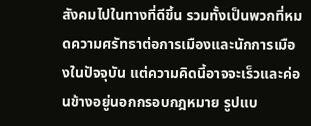สังคมไปในทางที่ดีขึ้น รวมทั้งเป็นพวกที่หมดความศรัทธาต่อการเมืองและนักการเมืองในปัจจุบัน แต่ความคิดนี้อาจจะเร็วและค่อนข้างอยู่นอกกรอบกฎหมาย รูปแบ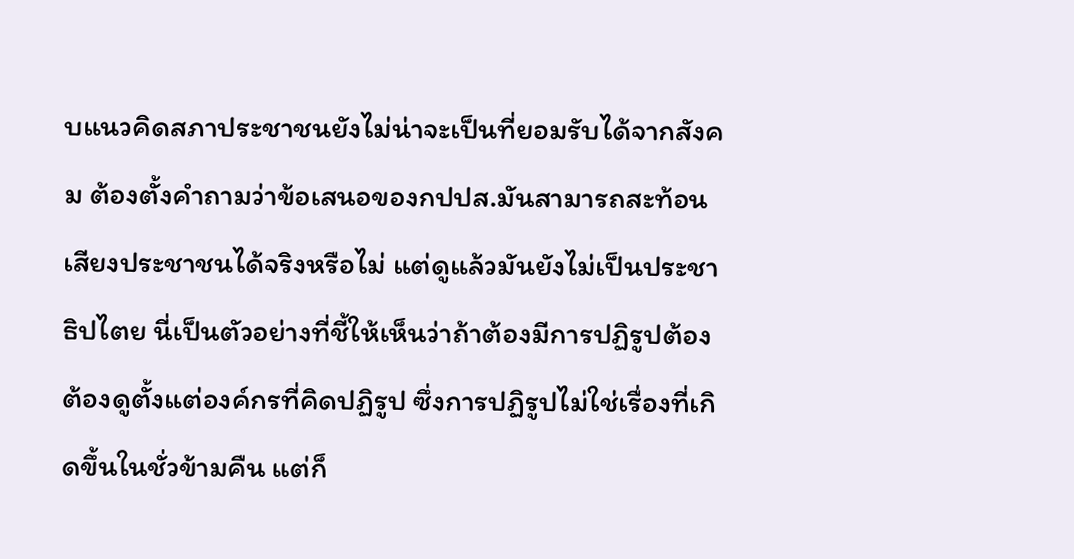บแนวคิดสภาประชาชนยังไม่น่าจะเป็นที่ยอมรับได้จากสังคม ต้องตั้งคำถามว่าข้อเสนอของกปปส.มันสามารถสะท้อนเสียงประชาชนได้จริงหรือไม่ แต่ดูแล้วมันยังไม่เป็นประชาธิปไตย นี่เป็นตัวอย่างที่ชี้ให้เห็นว่าถ้าต้องมีการปฏิรูปต้อง ต้องดูตั้งแต่องค์กรที่คิดปฏิรูป ซึ่งการปฏิรูปไม่ใช่เรื่องที่เกิดขึ้นในชั่วข้ามคืน แต่ก็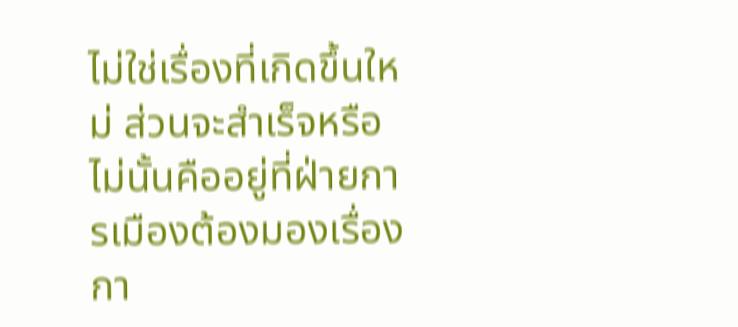ไม่ใช่เรื่องที่เกิดขึ้นใหม่ ส่วนจะสำเร็จหรือไม่นั้นคืออยู่ที่ฝ่ายการเมืองต้องมองเรื่องกา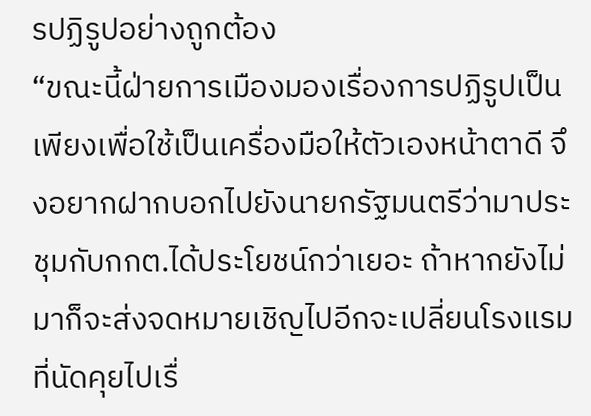รปฏิรูปอย่างถูกต้อง
“ขณะนี้ฝ่ายการเมืองมองเรื่องการปฏิรูปเป็นเพียงเพื่อใช้เป็นเครื่องมือให้ตัวเองหน้าตาดี จึงอยากฝากบอกไปยังนายกรัฐมนตรีว่ามาประชุมกับกกต.ได้ประโยชน์กว่าเยอะ ถ้าหากยังไม่มาก็จะส่งจดหมายเชิญไปอีกจะเปลี่ยนโรงแรมที่นัดคุยไปเรื่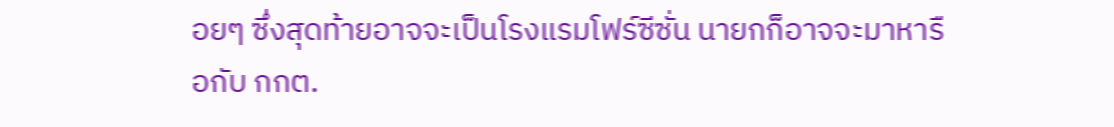อยๆ ซึ่งสุดท้ายอาจจะเป็นโรงแรมโฟร์ซีซั่น นายกก็อาจจะมาหารือกับ กกต.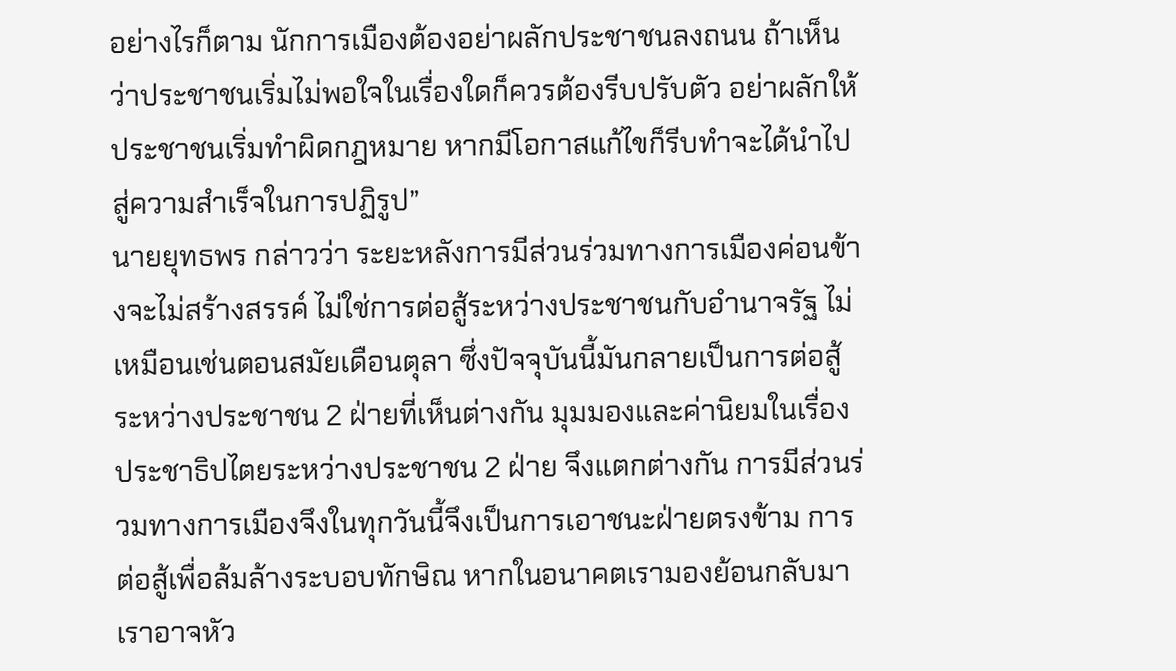อย่างไรก็ตาม นักการเมืองต้องอย่าผลักประชาชนลงถนน ถ้าเห็นว่าประชาชนเริ่มไม่พอใจในเรื่องใดก็ควรต้องรีบปรับตัว อย่าผลักให้ประชาชนเริ่มทำผิดกฎหมาย หากมีโอกาสแก้ไขก็รีบทำจะได้นำไปสู่ความสำเร็จในการปฏิรูป”
นายยุทธพร กล่าวว่า ระยะหลังการมีส่วนร่วมทางการเมืองค่อนข้างจะไม่สร้างสรรค์ ไม่ใช่การต่อสู้ระหว่างประชาชนกับอำนาจรัฐ ไม่เหมือนเช่นตอนสมัยเดือนตุลา ซึ่งปัจจุบันนี้มันกลายเป็นการต่อสู้ระหว่างประชาชน 2 ฝ่ายที่เห็นต่างกัน มุมมองและค่านิยมในเรื่องประชาธิปไตยระหว่างประชาชน 2 ฝ่าย จึงแตกต่างกัน การมีส่วนร่วมทางการเมืองจึงในทุกวันนี้จึงเป็นการเอาชนะฝ่ายตรงข้าม การต่อสู้เพื่อล้มล้างระบอบทักษิณ หากในอนาคตเรามองย้อนกลับมา เราอาจหัว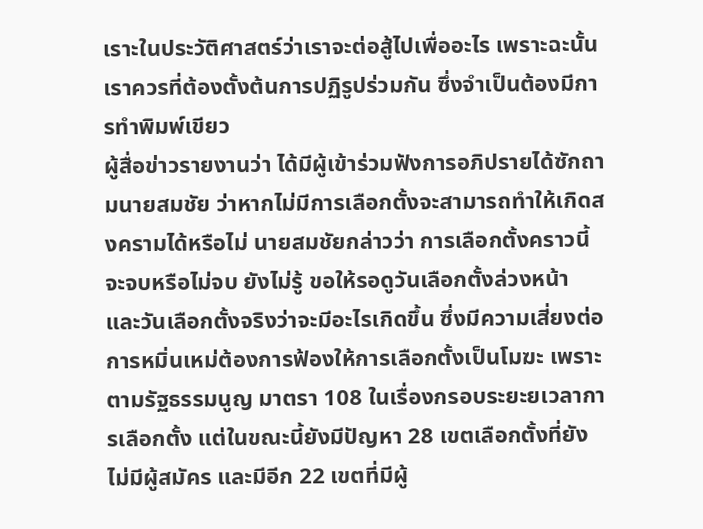เราะในประวัติศาสตร์ว่าเราจะต่อสู้ไปเพื่ออะไร เพราะฉะนั้น เราควรที่ต้องตั้งต้นการปฏิรูปร่วมกัน ซึ่งจำเป็นต้องมีการทำพิมพ์เขียว
ผู้สื่อข่าวรายงานว่า ได้มีผู้เข้าร่วมฟังการอภิปรายได้ซักถามนายสมชัย ว่าหากไม่มีการเลือกตั้งจะสามารถทำให้เกิดสงครามได้หรือไม่ นายสมชัยกล่าวว่า การเลือกตั้งคราวนี้จะจบหรือไม่จบ ยังไม่รู้ ขอให้รอดูวันเลือกตั้งล่วงหน้า และวันเลือกตั้งจริงว่าจะมีอะไรเกิดขึ้น ซึ่งมีความเสี่ยงต่อการหมิ่นเหม่ต้องการฟ้องให้การเลือกตั้งเป็นโมฆะ เพราะตามรัฐธรรมนูญ มาตรา 108 ในเรื่องกรอบระยะยเวลาการเลือกตั้ง แต่ในขณะนี้ยังมีปัญหา 28 เขตเลือกตั้งที่ยังไม่มีผู้สมัคร และมีอีก 22 เขตที่มีผู้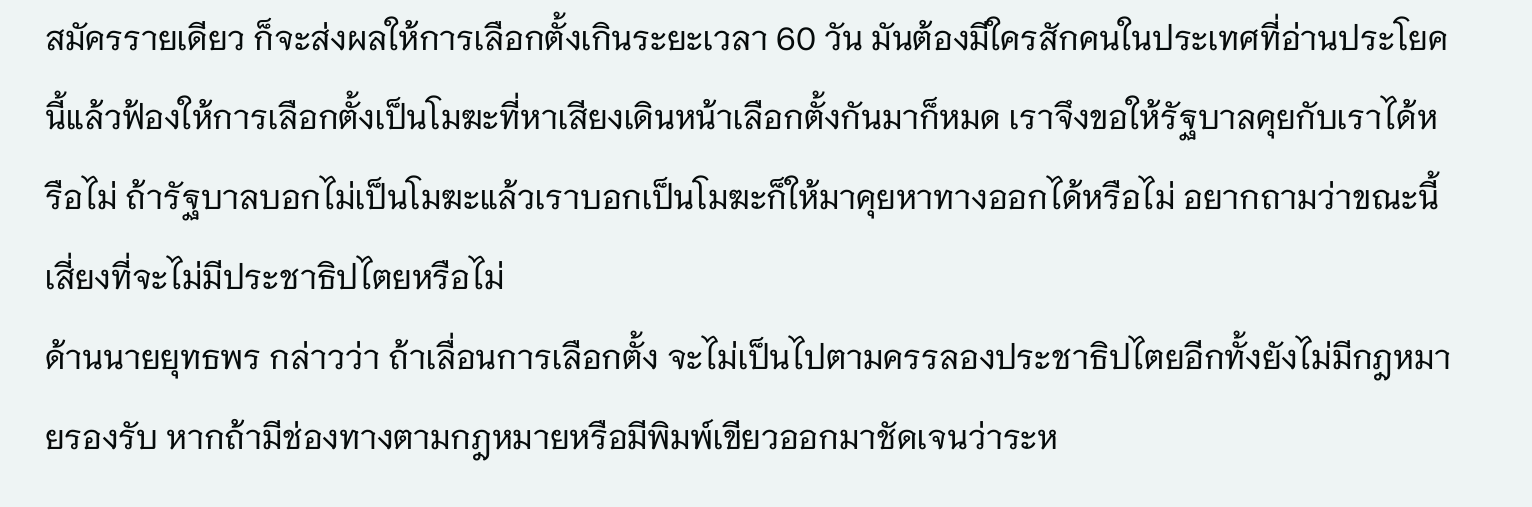สมัครรายเดียว ก็จะส่งผลให้การเลือกตั้งเกินระยะเวลา 60 วัน มันต้องมีใครสักคนในประเทศที่อ่านประโยคนี้แล้วฟ้องให้การเลือกตั้งเป็นโมฆะที่หาเสียงเดินหน้าเลือกตั้งกันมาก็หมด เราจึงขอให้รัฐบาลคุยกับเราได้หรือไม่ ถ้ารัฐบาลบอกไม่เป็นโมฆะแล้วเราบอกเป็นโมฆะก็ให้มาคุยหาทางออกได้หรือไม่ อยากถามว่าขณะนี้เสี่ยงที่จะไม่มีประชาธิปไตยหรือไม่
ด้านนายยุทธพร กล่าวว่า ถ้าเลื่อนการเลือกตั้ง จะไม่เป็นไปตามครรลองประชาธิปไตยอีกทั้งยังไม่มีกฎหมายรองรับ หากถ้ามีช่องทางตามกฎหมายหรือมีพิมพ์เขียวออกมาชัดเจนว่าระห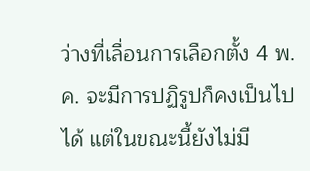ว่างที่เลื่อนการเลือกตั้ง 4 พ.ค. จะมีการปฏิรูปก็คงเป็นไปได้ แต่ในขณะนี้ยังไม่มี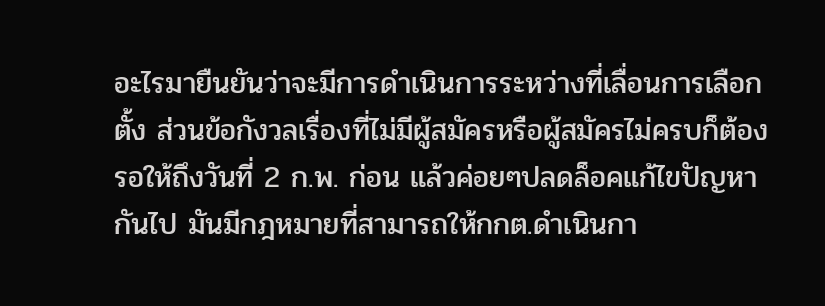อะไรมายืนยันว่าจะมีการดำเนินการระหว่างที่เลื่อนการเลือกตั้ง ส่วนข้อกังวลเรื่องที่ไม่มีผู้สมัครหรือผู้สมัครไม่ครบก็ต้องรอให้ถึงวันที่ 2 ก.พ. ก่อน แล้วค่อยๆปลดล็อคแก้ไขปัญหากันไป มันมีกฎหมายที่สามารถให้กกต.ดำเนินกา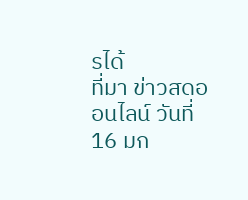รได้
ที่มา ข่าวสดออนไลน์ วันที่ 16 มก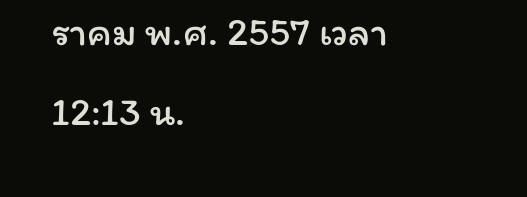ราคม พ.ศ. 2557 เวลา 12:13 น.